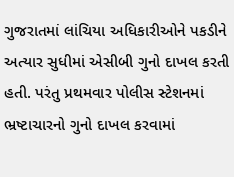ગુજરાતમાં લાંચિયા અધિકારીઓને પકડીને અત્યાર સુધીમાં એસીબી ગુનો દાખલ કરતી હતી. પરંતુ પ્રથમવાર પોલીસ સ્ટેશનમાં ભ્રષ્ટાચારનો ગુનો દાખલ કરવામાં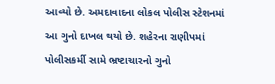આવ્યો છે. અમદાવાદના લોકલ પોલીસ સ્ટેશનમાં આ ગુનો દાખલ થયો છે. શહેરના રાણીપમાં પોલીસકર્મી સામે ભ્રષ્ટાચારનો ગુનો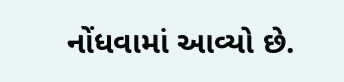નોંધવામાં આવ્યો છે.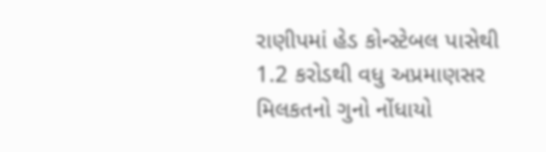રાણીપમાં હેડ કોન્સ્ટેબલ પાસેથી 1.2 કરોડથી વધુ અપ્રમાણસર મિલકતનો ગુનો નોંધાયો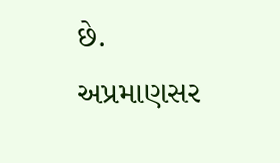છે.
અપ્રમાણસર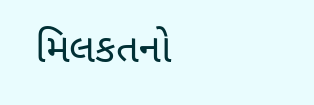મિલકતનો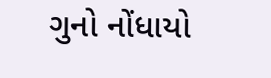ગુનો નોંધાયો